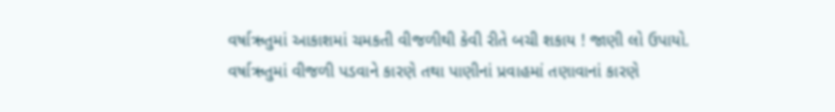વર્ષાઋતુમાં આકાશમાં ચમકતી વીજળીથી કેવી રીતે બચી શકાય ! જાણી લો ઉપાયો.
વર્ષાઋતુમાં વીજળી પડવાને કારણે તથા પાણીનાં પ્રવાહમાં તણાવાનાં કારણે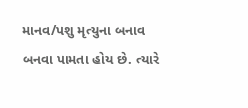માનવ/પશુ મૃત્યુના બનાવ બનવા પામતા હોય છે. ત્યારે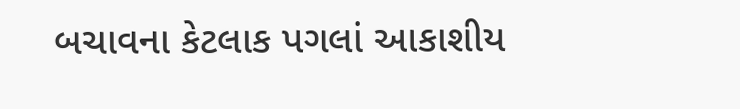બચાવના કેટલાક પગલાં આકાશીય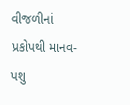વીજળીનાં પ્રકોપથી માનવ-પશુ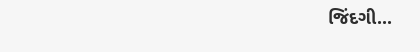જિંદગી...